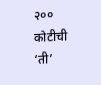२०० कोटीची ‘ती’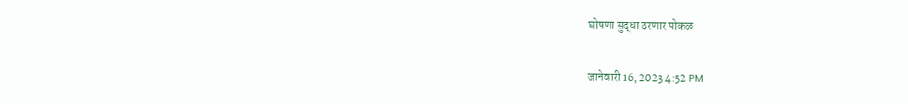घोषणा सुद्धा ठरणार पोकळ

जानेवारी 16, 2023 4:52 PM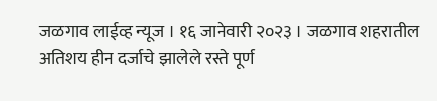जळगाव लाईव्ह न्यूज । १६ जानेवारी २०२३ । जळगाव शहरातील अतिशय हीन दर्जाचे झालेले रस्ते पूर्ण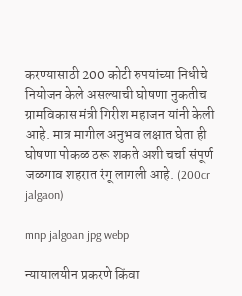करण्यासाठी 200 कोटी रुपयांच्या निधीचे नियोजन केले असल्याची घोषणा नुकतीच ग्रामविकास मंत्री गिरीश महाजन यांनी केली आहे. मात्र मागील अनुभव लक्षात घेता ही घोषणा पोकळ ठरू शकते अशी चर्चा संपूर्ण जळगाव शहरात रंगू लागली आहे. (200cr jalgaon)

mnp jalgoan jpg webp

न्यायालयीन प्रकरणे किंवा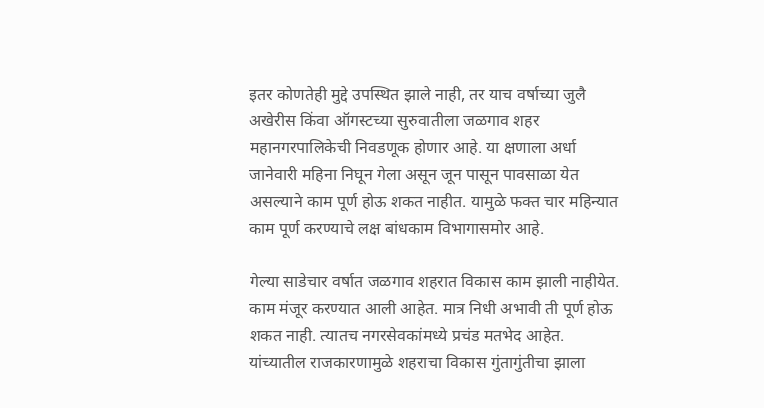इतर कोणतेही मुद्दे उपस्थित झाले नाही, तर याच वर्षाच्या जुलै अखेरीस किंवा ऑगस्टच्या सुरुवातीला जळगाव शहर महानगरपालिकेची निवडणूक होणार आहे. या क्षणाला अर्धा जानेवारी महिना निघून गेला असून जून पासून पावसाळा येत असल्याने काम पूर्ण होऊ शकत नाहीत. यामुळे फक्त चार महिन्यात काम पूर्ण करण्याचे लक्ष बांधकाम विभागासमोर आहे.

गेल्या साडेचार वर्षात जळगाव शहरात विकास काम झाली नाहीयेत. काम मंजूर करण्यात आली आहेत. मात्र निधी अभावी ती पूर्ण होऊ शकत नाही. त्यातच नगरसेवकांमध्ये प्रचंड मतभेद आहेत. यांच्यातील राजकारणामुळे शहराचा विकास गुंतागुंतीचा झाला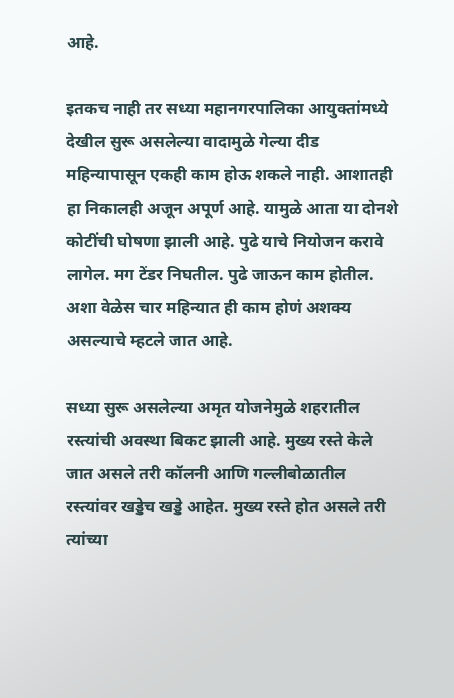आहे.

इतकच नाही तर सध्या महानगरपालिका आयुक्तांमध्ये देखील सुरू असलेल्या वादामुळे गेल्या दीड महिन्यापासून एकही काम होऊ शकले नाही. आशातही हा निकालही अजून अपूर्ण आहे. यामुळे आता या दोनशे कोटींची घोषणा झाली आहे. पुढे याचे नियोजन करावे लागेल. मग टेंडर निघतील. पुढे जाऊन काम होतील. अशा वेळेस चार महिन्यात ही काम होणं अशक्य असल्याचे म्हटले जात आहे.

सध्या सुरू असलेल्या अमृत योजनेमुळे शहरातील रस्त्यांची अवस्था बिकट झाली आहे. मुख्य रस्ते केले जात असले तरी कॉलनी आणि गल्लीबोळातील रस्त्यांवर खड्डेच खड्डे आहेत. मुख्य रस्ते होत असले तरी त्यांच्या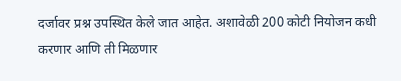दर्जावर प्रश्न उपस्थित केले जात आहेत. अशावेळी 200 कोटी नियोजन कधी करणार आणि ती मिळणार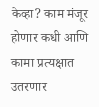केव्हा? काम मंजूर होणार कधी आणि कामा प्रत्यक्षात उतरणार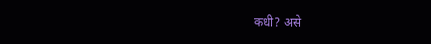कधी? असे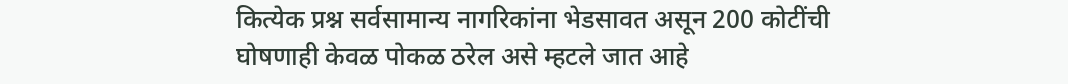कित्येक प्रश्न सर्वसामान्य नागरिकांना भेडसावत असून 200 कोटींची घोषणाही केवळ पोकळ ठरेल असे म्हटले जात आहे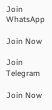Join WhatsApp

Join Now

Join Telegram

Join Now